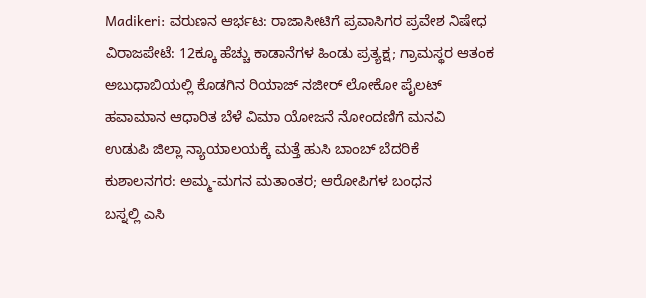Madikeri: ವರುಣನ ಆರ್ಭಟ: ರಾಜಾಸೀಟಿಗೆ ಪ್ರವಾಸಿಗರ ಪ್ರವೇಶ ನಿಷೇಧ
ವಿರಾಜಪೇಟೆ: 12ಕ್ಕೂ ಹೆಚ್ಚು ಕಾಡಾನೆಗಳ ಹಿಂಡು ಪ್ರತ್ಯಕ್ಷ; ಗ್ರಾಮಸ್ಥರ ಆತಂಕ
ಅಬುಧಾಬಿಯಲ್ಲಿ ಕೊಡಗಿನ ರಿಯಾಜ್ ನಜೀರ್ ಲೋಕೋ ಪೈಲಟ್
ಹವಾಮಾನ ಆಧಾರಿತ ಬೆಳೆ ವಿಮಾ ಯೋಜನೆ ನೋಂದಣಿಗೆ ಮನವಿ
ಉಡುಪಿ ಜಿಲ್ಲಾ ನ್ಯಾಯಾಲಯಕ್ಕೆ ಮತ್ತೆ ಹುಸಿ ಬಾಂಬ್ ಬೆದರಿಕೆ
ಕುಶಾಲನಗರ: ಅಮ್ಮ-ಮಗನ ಮತಾಂತರ; ಆರೋಪಿಗಳ ಬಂಧನ
ಬಸ್ನಲ್ಲಿ ಎಸಿ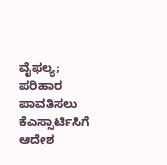ವೈಫಲ್ಯ; ಪರಿಹಾರ ಪಾವತಿಸಲು ಕೆಎಸ್ಸಾರ್ಟಿಸಿಗೆ ಆದೇಶ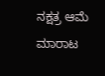ನಕ್ಷತ್ರ ಆಮೆ ಮಾರಾಟ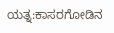ಯತ್ನ:ಕಾಸರಗೋಡಿನ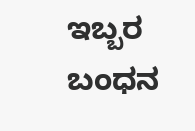ಇಬ್ಬರ ಬಂಧನ